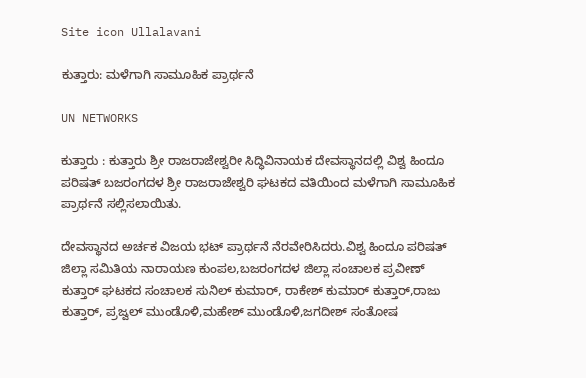Site icon Ullalavani

ಕುತ್ತಾರು: ಮಳೆಗಾಗಿ ಸಾಮೂಹಿಕ ಪ್ರಾರ್ಥನೆ

UN NETWORKS

ಕುತ್ತಾರು : ಕುತ್ತಾರು ಶ್ರೀ ರಾಜರಾಜೇಶ್ವರೀ ಸಿದ್ಧಿವಿನಾಯಕ ದೇವಸ್ಥಾನದಲ್ಲಿ ವಿಶ್ವ ಹಿಂದೂ ಪರಿಷತ್‌ ಬಜರಂಗದಳ ಶ್ರೀ ರಾಜರಾಜೇಶ್ವರಿ ಘಟಕದ ವತಿಯಿಂದ ಮಳೆಗಾಗಿ ಸಾಮೂಹಿಕ ಪ್ರಾರ್ಥನೆ ಸಲ್ಲಿಸಲಾಯಿತು.

ದೇವಸ್ಥಾನದ ಅರ್ಚಕ ವಿಜಯ ಭಟ್‌ ಪ್ರಾರ್ಥನೆ ನೆರವೇರಿಸಿದರು.ವಿಶ್ವ ಹಿಂದೂ ಪರಿಷತ್‌ ಜಿಲ್ಲಾ ಸಮಿತಿಯ ನಾರಾಯಣ ಕುಂಪಲ,ಬಜರಂಗದಳ ಜಿಲ್ಲಾ ಸಂಚಾಲಕ ಪ್ರವೀಣ್‌ ಕುತ್ತಾರ್‌ ಘಟಕದ ಸಂಚಾಲಕ ಸುನಿಲ್‌ ಕುಮಾರ್‌, ರಾಕೇಶ್‌ ಕುಮಾರ್‌ ಕುತ್ತಾರ್‌,ರಾಜು ಕುತ್ತಾರ್‌, ಪ್ರಜ್ವಲ್‌ ಮುಂಡೊಳಿ,ಮಹೇಶ್‌ ಮುಂಡೊಳಿ,ಜಗದೀಶ್‌ ಸಂತೋಷ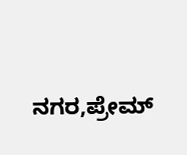ನಗರ,ಪ್ರೇಮ್‌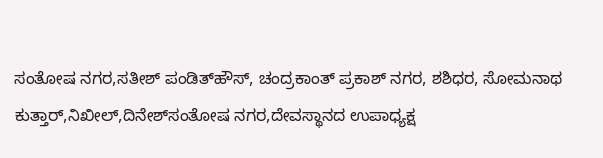ಸಂತೋಷ ನಗರ,ಸತೀಶ್‌ ಪಂಡಿತ್‌ಹೌಸ್‌, ಚಂದ್ರಕಾಂತ್‌ ಪ್ರಕಾಶ್‌ ನಗರ, ಶಶಿಧರ, ಸೋಮನಾಥ ಕುತ್ತಾರ್‌,ನಿಖೀಲ್‌,ದಿನೇಶ್‌ಸಂತೋಷ ನಗರ,ದೇವಸ್ಥಾನದ ಉಪಾಧ್ಯಕ್ಷ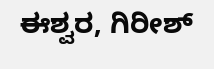ಈಶ್ವರ, ಗಿರೀಶ್‌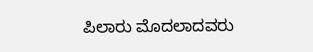ಪಿಲಾರು ಮೊದಲಾದವರು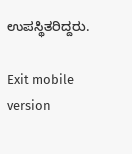ಉಪಸ್ಥಿತರಿದ್ದರು.

Exit mobile version